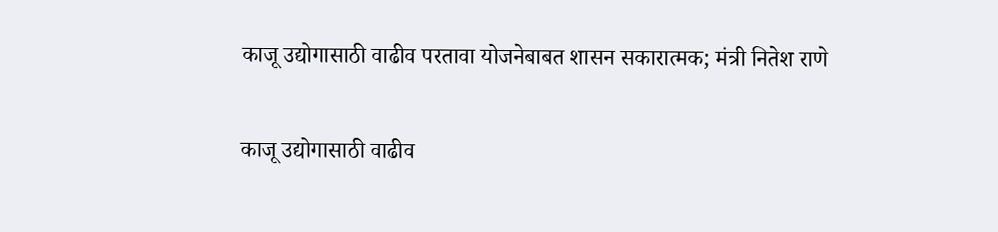काजू उद्योगासाठी वाढीव परतावा योजनेबाबत शासन सकारात्मक; मंत्री नितेश राणे

काजू उद्योगासाठी वाढीव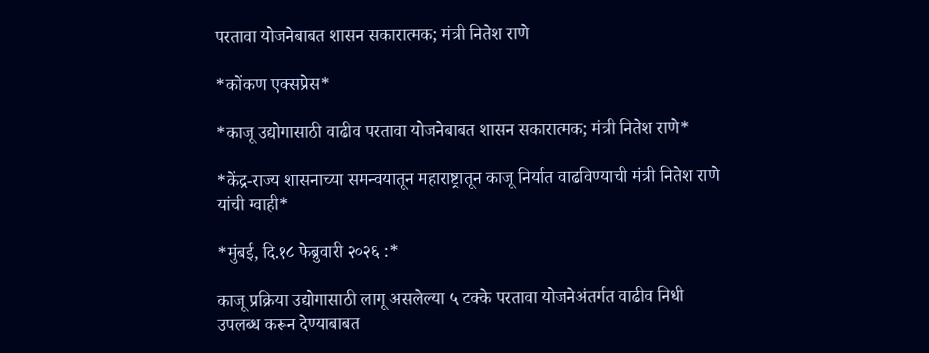परतावा योजनेबाबत शासन सकारात्मक; मंत्री नितेश राणे

*कोंकण एक्सप्रेस*

*काजू उद्योगासाठी वाढीव परतावा योजनेबाबत शासन सकारात्मक; मंत्री नितेश राणे*

*केंद्र-राज्य शासनाच्या समन्वयातून महाराष्ट्रातून काजू निर्यात वाढविण्याची मंत्री नितेश राणे यांची ग्वाही*

*मुंबई, दि.१८ फेब्रुवारी २०२६ :*

काजू प्रक्रिया उद्योगासाठी लागू असलेल्या ५ टक्के परतावा योजनेअंतर्गत वाढीव निधी उपलब्ध करून देण्याबाबत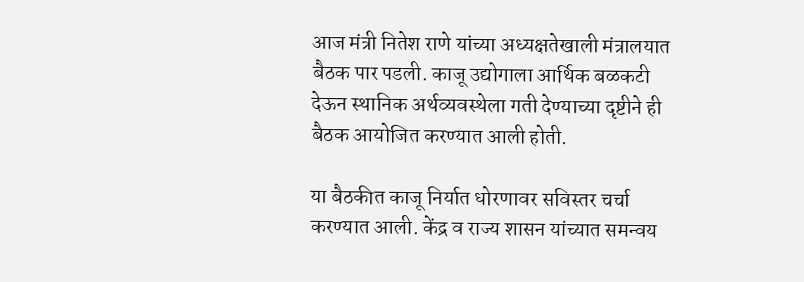आज मंत्री नितेश राणे यांच्या अध्यक्षतेखाली मंत्रालयात बैठक पार पडली. काजू उद्योगाला आर्थिक बळकटी देऊन स्थानिक अर्थव्यवस्थेला गती देण्याच्या दृष्टीने ही बैठक आयोजित करण्यात आली होती.

या बैठकीत काजू निर्यात धोरणावर सविस्तर चर्चा करण्यात आली. केंद्र व राज्य शासन यांच्यात समन्वय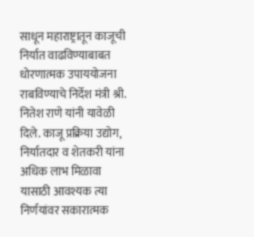साधून महाराष्ट्रातून काजूची निर्यात वाढविण्याबाबत धोरणात्मक उपाययोजना राबविण्याचे निर्देश मंत्री श्री. नितेश राणे यांनी यावेळी दिले. काजू प्रक्रिया उद्योग, निर्यातदार व शेतकरी यांना अधिक लाभ मिळावा यासाठी आवश्यक त्या निर्णयांवर सकारात्मक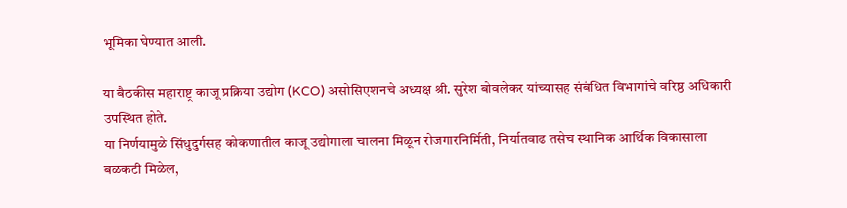भूमिका घेण्यात आली.

या बैठकीस महाराष्ट्र काजू प्रक्रिया उद्योग (KCO) असोसिएशनचे अध्यक्ष श्री. सुरेश बोवलेकर यांच्यासह संबंधित विभागांचे वरिष्ठ अधिकारी उपस्थित होते.
या निर्णयामुळे सिंधुदुर्गसह कोकणातील काजू उद्योगाला चालना मिळून रोजगारनिर्मिती, निर्यातवाढ तसेच स्थानिक आर्थिक विकासाला बळकटी मिळेल,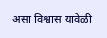असा विश्वास यावेळी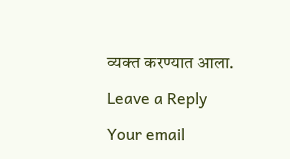व्यक्त करण्यात आला.

Leave a Reply

Your email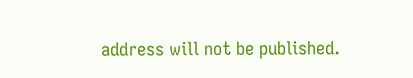address will not be published.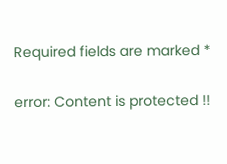Required fields are marked *

error: Content is protected !!